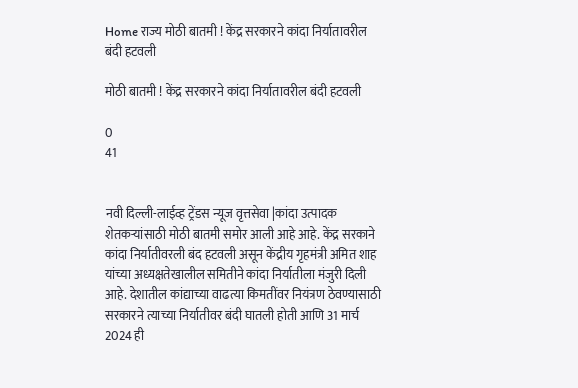Home राज्य मोठी बातमी ! केंद्र सरकारने कांदा निर्यातावरील बंदी हटवली

मोठी बातमी ! केंद्र सरकारने कांदा निर्यातावरील बंदी हटवली

0
41


नवी दिल्ली-लाईव्ह ट्रेंडस न्यूज वृत्तसेवा |कांदा उत्पादक शेतकऱ्यांसाठी मोठी बातमी समोर आली आहे आहे. केंद्र सरकाने कांदा निर्यातीवरली बंद हटवली असून केंद्रीय गृहमंत्री अमित शाह यांच्या अध्यक्षतेखालील समितीने कांदा निर्यातीला मंजुरी दिली आहे. देशातील कांद्याच्या वाढत्या किमतींवर नियंत्रण ठेवण्यासाठी सरकारने त्याच्या निर्यातीवर बंदी घातली होती आणि 31 मार्च 2024 ही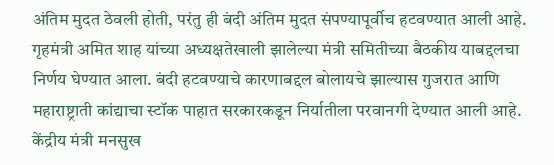अंतिम मुदत ठेवली होती, परंतु ही बंदी अंतिम मुदत संपण्यापूर्वीच हटवण्यात आली आहे.
गृहमंत्री अमित शाह यांच्या अध्यक्षतेखाली झालेल्या मंत्री समितीच्या बैठकीय याबद्दलचा निर्णय घेण्यात आला. बंदी हटवण्याचे कारणाबद्दल बोलायचे झाल्यास गुजरात आणि महाराष्ट्राती कांद्याचा स्टॉक पाहात सरकारकडून निर्यातीला परवानगी देण्यात आली आहे. केंद्रीय मंत्री मनसुख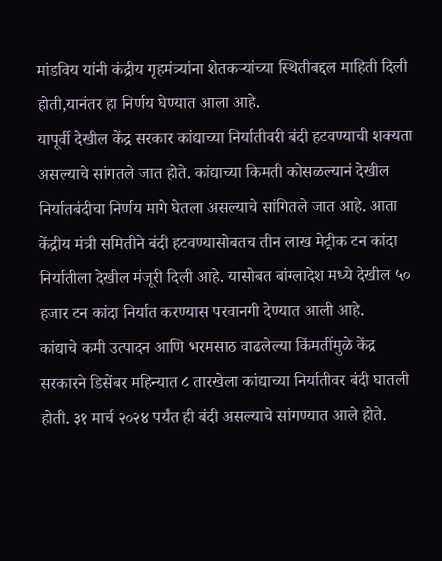मांडविय यांनी कंद्रीय गृहमंत्र्यांना शेतकऱ्यांच्या स्थितीबद्दल माहिती दिली होती,यानंतर हा निर्णय घेण्यात आला आहे.
यापूर्वी देखील केंद्र सरकार कांद्याच्या निर्यातीवरी बंदी हटवण्याची शक्यता असल्याचे सांगतले जात होते. कांद्याच्या किमती कोसळल्यानं देखील निर्यातबंदीचा निर्णय मागे घेतला असल्याचे सांगितले जात आहे. आता केंद्रीय मंत्री समितीने बंदी हटवण्यासोबतच तीन लाख मेट्रीक टन कांदा निर्यातीला देखील मंजूरी दिली आहे. यासोबत बांग्लादेश मध्ये देखील ५० हजार टन कांदा निर्यात करण्यास परवानगी देण्यात आली आहे.
कांद्याचे कमी उत्पादन आणि भरमसाठ वाढलेल्या किंमतींमुळे केंद्र सरकारने डिसेंबर महिन्यात ८ तारखेला कांद्याच्या निर्यातीवर बंदी घातली होती. ३१ मार्च २०२४ पर्यंत ही बंदी असल्याचे सांगण्यात आले होते.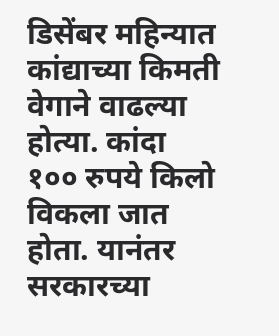डिसेंबर महिन्यात कांद्याच्या किमती वेगाने वाढल्या होत्या. कांदा १०० रुपये किलो विकला जात होता. यानंतर सरकारच्या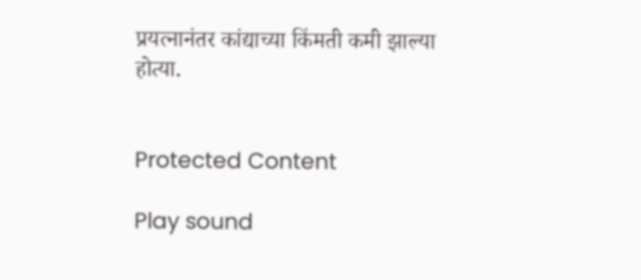प्रयत्नानंतर कांद्याच्या किंमती कमी झाल्या होत्या.


Protected Content

Play sound